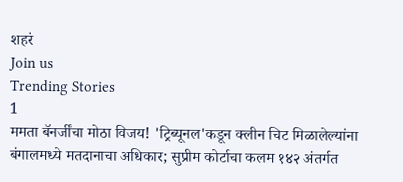शहरं
Join us
Trending Stories
1
ममता बॅनर्जींचा मोठा विजय! 'ट्रिब्यूनल'कडून क्लीन चिट मिळालेल्यांना बंगालमध्ये मतदानाचा अधिकार; सुप्रीम कोर्टाचा कलम १४२ अंतर्गत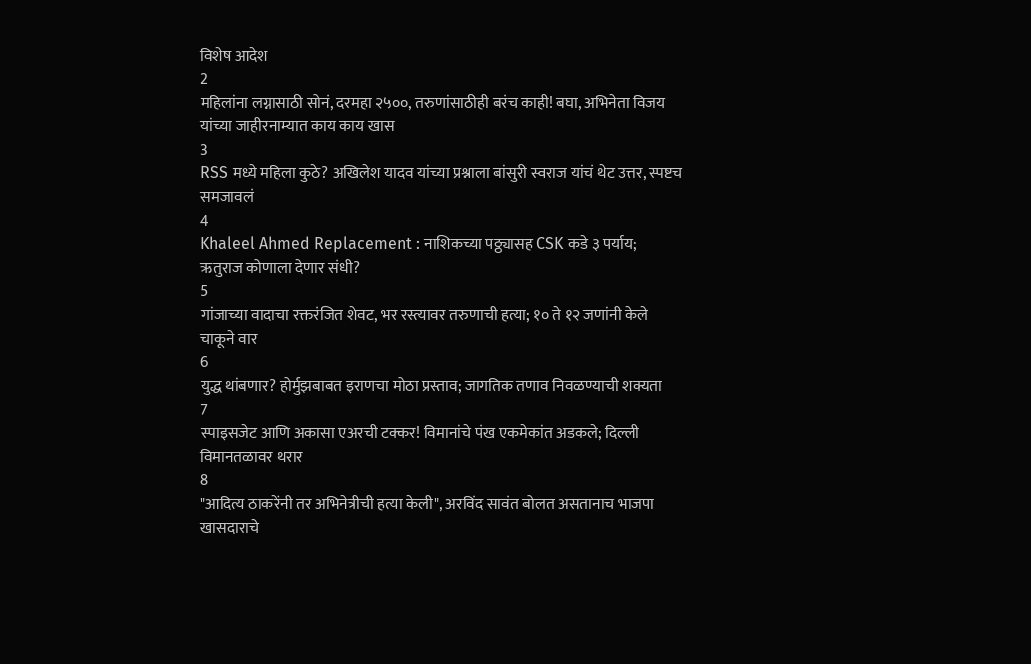विशेष आदेश
2
महिलांना लग्नासाठी सोनं, दरमहा २५००, तरुणांसाठीही बरंच काही! बघा, अभिनेता विजय यांच्या जाहीरनाम्यात काय काय खास
3
RSS मध्ये महिला कुठे? अखिलेश यादव यांच्या प्रश्नाला बांसुरी स्वराज यांचं थेट उत्तर, स्पष्टच समजावलं
4
Khaleel Ahmed Replacement : नाशिकच्या पठ्ठ्यासह CSK कडे ३ पर्याय; ऋतुराज कोणाला देणार संधी?
5
गांजाच्या वादाचा रक्तरंजित शेवट, भर रस्त्यावर तरुणाची हत्या; १० ते १२ जणांनी केले चाकूने वार
6
युद्ध थांबणार? होर्मुझबाबत इराणचा मोठा प्रस्ताव; जागतिक तणाव निवळण्याची शक्यता
7
स्पाइसजेट आणि अकासा एअरची टक्कर! विमानांचे पंख एकमेकांत अडकले; दिल्ली विमानतळावर थरार
8
"आदित्य ठाकरेंनी तर अभिनेत्रीची हत्या केली", अरविंद सावंत बोलत असतानाच भाजपा खासदाराचे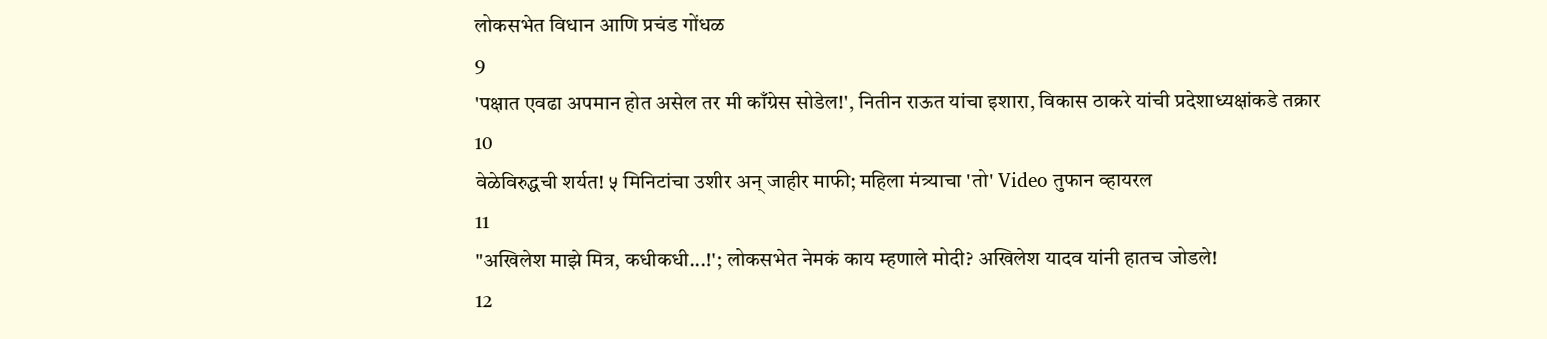लोकसभेत विधान आणि प्रचंड गोंधळ
9
'पक्षात एवढा अपमान होत असेल तर मी काँग्रेस सोडेल!', नितीन राऊत यांचा इशारा, विकास ठाकरे यांची प्रदेशाध्यक्षांकडे तक्रार
10
वेळेविरुद्धची शर्यत! ५ मिनिटांचा उशीर अन् जाहीर माफी; महिला मंत्र्याचा 'तो' Video तुफान व्हायरल
11
"अखिलेश माझे मित्र, कधीकधी...!'; लोकसभेत नेमकं काय म्हणाले मोदी? अखिलेश यादव यांनी हातच जोडले!
12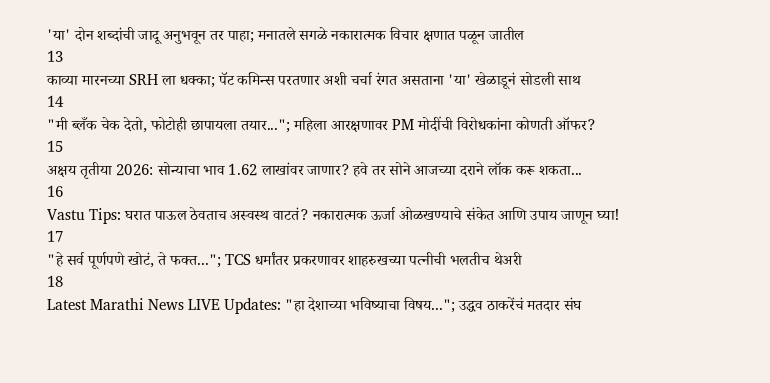'या' दोन शब्दांची जादू अनुभवून तर पाहा; मनातले सगळे नकारात्मक विचार क्षणात पळून जातील
13
काव्या मारनच्या SRH ला धक्का; पॅट कमिन्स परतणार अशी चर्चा रंगत असताना 'या' खेळाडूनं सोडली साथ
14
"मी ब्लँक चेक देतो, फोटोही छापायला तयार..."; महिला आरक्षणावर PM मोदींची विरोधकांना कोणती ऑफर?
15
अक्षय तृतीया 2026: सोन्याचा भाव 1.62 लाखांवर जाणार? हवे तर सोने आजच्या दराने लॉक करू शकता...
16
Vastu Tips: घरात पाऊल ठेवताच अस्वस्थ वाटतं? नकारात्मक ऊर्जा ओळखण्याचे संकेत आणि उपाय जाणून घ्या!
17
"हे सर्व पूर्णपणे खोटं, ते फक्त..."; TCS धर्मांतर प्रकरणावर शाहरुखच्या पत्नीची भलतीच थेअरी
18
Latest Marathi News LIVE Updates: "हा देशाच्या भविष्याचा विषय..."; उद्धव ठाकरेंचं मतदार संघ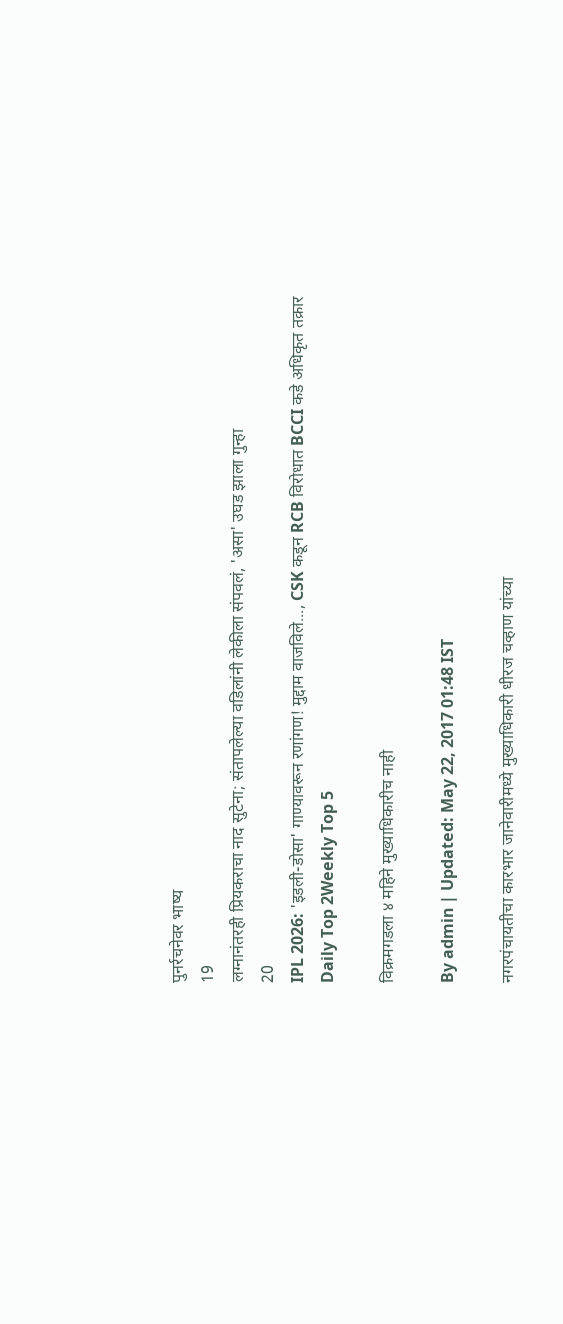पुनर्रचनेवर भाष्य
19
लग्नानंतरही प्रियकराचा नाद सुटेना; संतापलेल्या वडिलांनी लेकीला संपवलं, 'असा' उघड झाला गुन्हा
20
IPL 2026: 'इडली-डोसा' गाण्यावरून रणांगण! मुद्दाम वाजविले..., CSK कडून RCB विरोधात BCCI कडे अधिकृत तक्रार
Daily Top 2Weekly Top 5

विक्रमगडला ४ महिने मुख्याधिकारीच नाही

By admin | Updated: May 22, 2017 01:48 IST

नगरपंचायतीचा कारभार जानेवारीमध्ये मुख्याधिकारी धीरज चव्हाण यांच्या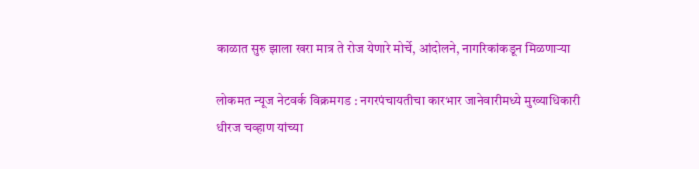काळात सुरु झाला खरा मात्र ते रोज येणारे मोर्चे, आंदोलने, नागरिकांकडून मिळणाऱ्या

लोकमत न्यूज नेटवर्क विक्रमगड : नगरपंचायतीचा कारभार जानेवारीमध्ये मुख्याधिकारी धीरज चव्हाण यांच्या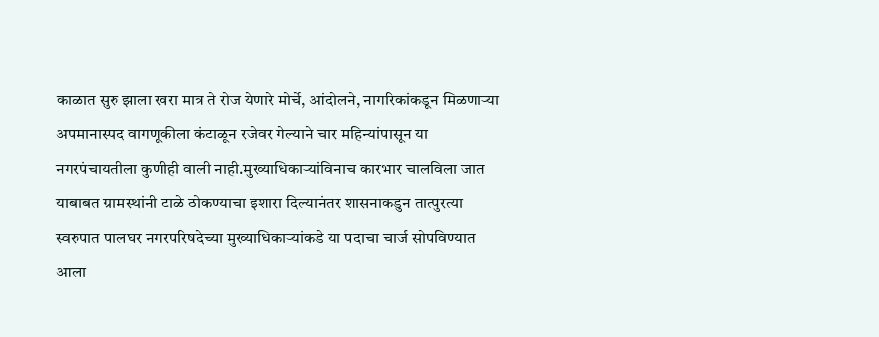काळात सुरु झाला खरा मात्र ते रोज येणारे मोर्चे, आंदोलने, नागरिकांकडून मिळणाऱ्या अपमानास्पद वागणूकीला कंटाळून रजेवर गेल्याने चार महिन्यांपासून या नगरपंचायतीला कुणीही वाली नाही.मुख्याधिकाऱ्यांविनाच कारभार चालविला जात याबाबत ग्रामस्थांनी टाळे ठोकण्याचा इशारा दिल्यानंतर शासनाकडुन तात्पुरत्या स्वरुपात पालघर नगरपरिषदेच्या मुख्याधिकाऱ्यांकडे या पदाचा चार्ज सोपविण्यात आला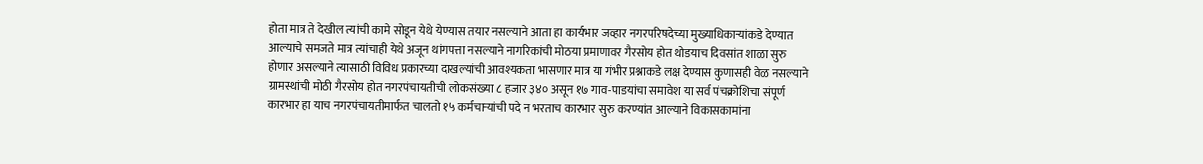होता मात्र ते देखील त्यांची कामे सोडून येथे येण्यास तयार नसल्याने आता हा कार्यभार जव्हार नगरपरिषदेच्या मुख्याधिकाऱ्यांकडे देण्यात आल्याचे समजते मात्र त्यांचाही येथे अजून थांगपत्ता नसल्याने नागरिकांची मोठया प्रमाणावर गैरसोय होत थोडयाच दिवसांत शाळा सुरु होणार असल्याने त्यासाठी विविध प्रकारच्या दाखल्यांची आवश्यकता भासणार मात्र या गंभीर प्रश्नाकडे लक्ष देण्यास कुणासही वेळ नसल्याने ग्रामस्थांची मोठी गैरसोय होत नगरपंचायतीची लोकसंख्या ८ हजार ३४० असून १७ गाव-पाडयांचा समावेश या सर्व पंचक्रोशिचा संपूर्ण कारभार हा याच नगरपंचायतीमार्फत चालतो १५ कर्मचाऱ्यांची पदे न भरताच कारभार सुरु करण्यांत आल्याने विकासकामांना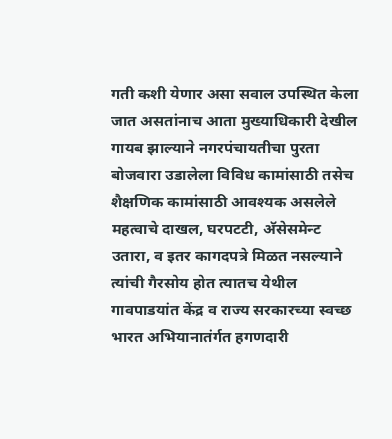गती कशी येणार असा सवाल उपस्थित केला जात असतांनाच आता मुख्याधिकारी देखील गायब झाल्याने नगरपंचायतीचा पुरता बोजवारा उडालेला विविध कामांसाठी तसेच शैक्षणिक कामांसाठी आवश्यक असलेले महत्वाचे दाखल, घरपटटी, अ‍ॅसेसमेन्ट उतारा, व इतर कागदपत्रे मिळत नसल्याने त्यांची गैरसोय होत त्यातच येथील गावपाडयांत केंद्र व राज्य सरकारच्या स्वच्छ भारत अभियानातंर्गत हगणदारी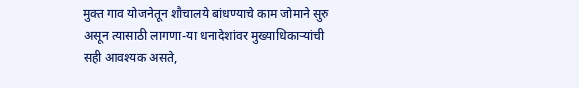मुक्त गाव योजनेतून शौचालये बांधण्याचे काम जोमाने सुरु असून त्यासाठी लागणा-या धनादेशांवर मुख्याधिकाऱ्यांची सही आवश्यक असते,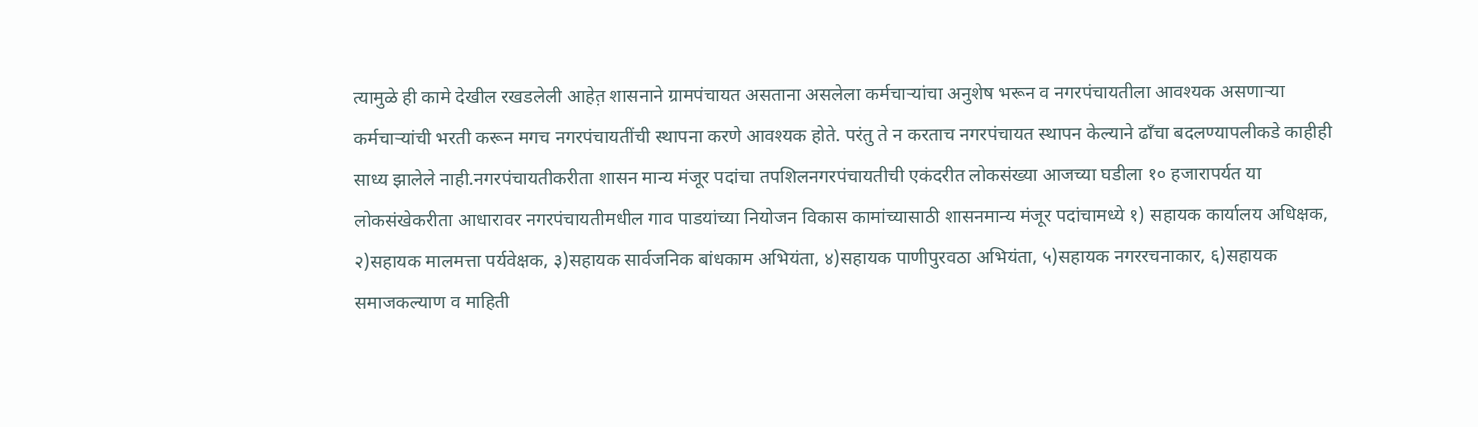त्यामुळे ही कामे देखील रखडलेली आहेत़ शासनाने ग्रामपंचायत असताना असलेला कर्मचाऱ्यांचा अनुशेष भरून व नगरपंचायतीला आवश्यक असणाऱ्या कर्मचाऱ्यांची भरती करून मगच नगरपंचायतींची स्थापना करणे आवश्यक होते. परंतु ते न करताच नगरपंचायत स्थापन केल्याने ढाँचा बदलण्यापलीकडे काहीही साध्य झालेले नाही.नगरपंचायतीकरीता शासन मान्य मंजूर पदांचा तपशिलनगरपंचायतीची एकंदरीत लोकसंख्या आजच्या घडीला १० हजारापर्यत या लोकसंखेकरीता आधारावर नगरपंचायतीमधील गाव पाडयांच्या नियोजन विकास कामांच्यासाठी शासनमान्य मंजूर पदांचामध्ये १) सहायक कार्यालय अधिक्षक, २)सहायक मालमत्ता पर्यवेक्षक, ३)सहायक सार्वजनिक बांधकाम अभियंता, ४)सहायक पाणीपुरवठा अभियंता, ५)सहायक नगररचनाकार, ६)सहायक समाजकल्याण व माहिती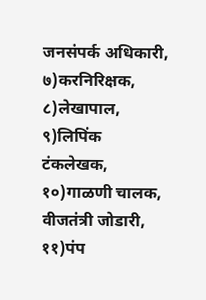जनसंपर्क अधिकारी, ७)करनिरिक्षक, ८)लेखापाल, ९)लिपिंक टंकलेखक, १०)गाळणी चालक, वीजतंत्री जोडारी, ११)पंप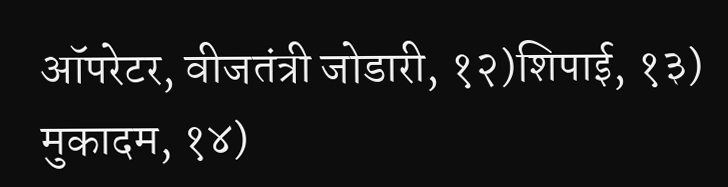ऑपरेटर, वीजतंत्री जोडारी, १२)शिपाई, १३) मुकादम, १४)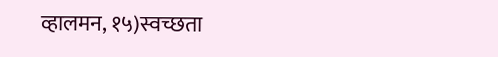व्हालमन, १५)स्वच्छता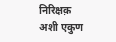निरिक्षक़ अशी एकुण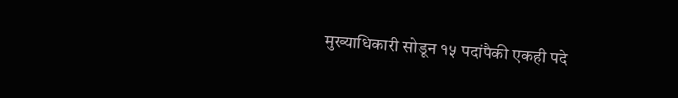मुख्याधिकारी सोडून १५ पदांपैकी एकही पदे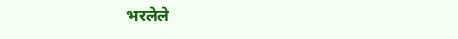भरलेले